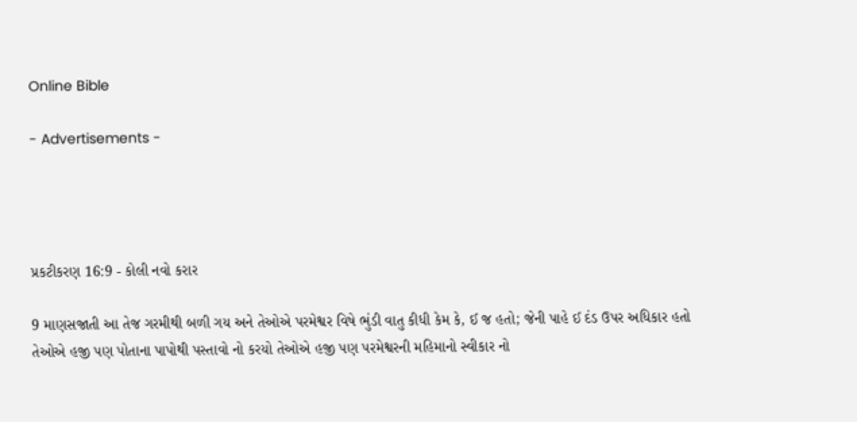Online Bible

- Advertisements -




પ્રકટીકરણ 16:9 - કોલી નવો કરાર

9 માણસજાતી આ તેજ ગરમીથી બળી ગય અને તેઓએ પરમેશ્વર વિષે ભુંડી વાતુ કીધી કેમ કે, ઈ જ હતો; જેની પાહે ઈ દંડ ઉપર અધિકાર હતો તેઓએ હજી પણ પોતાના પાપોથી પસ્તાવો નો કરયો તેઓએ હજી પણ પરમેશ્વરની મહિમાનો સ્વીકાર નો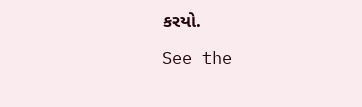કરયો.

See the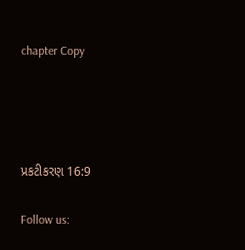chapter Copy




પ્રકટીકરણ 16:9

Follow us: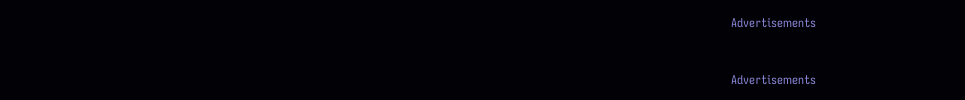Advertisements


Advertisements